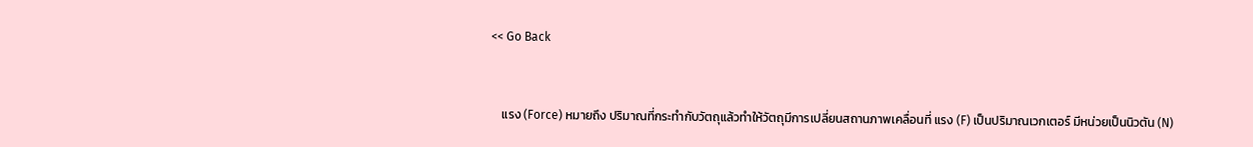<< Go Back


    แรง (Force) หมายถึง ปริมาณที่กระทำกับวัตถุแล้วทำให้วัตถุมีการเปลี่ยนสถานภาพเคลื่อนที่ แรง (F) เป็นปริมาณเวกเตอร์ มีหน่วยเป็นนิวตัน (N)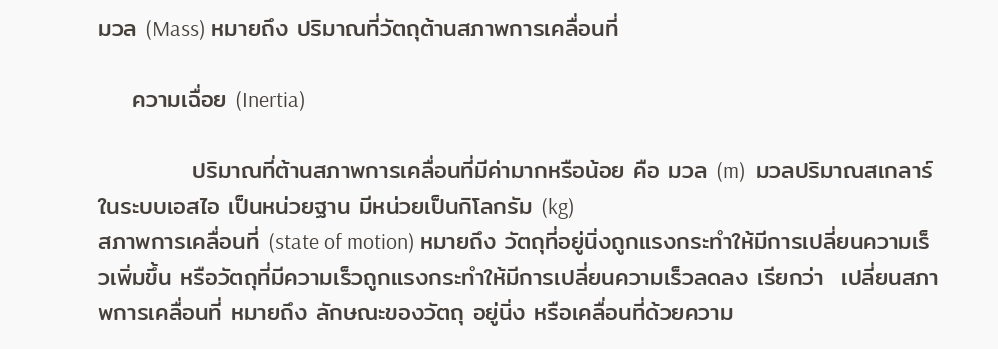มวล (Mass) หมายถึง ปริมาณที่วัตถุต้านสภาพการเคลื่อนที่

    ความเฉื่อย (Inertia)

           ปริมาณที่ต้านสภาพการเคลื่อนที่มีค่ามากหรือน้อย คือ มวล (m)  มวลปริมาณสเกลาร์ในระบบเอสไอ เป็นหน่วยฐาน มีหน่วยเป็นกิโลกรัม (kg)
สภาพการเคลื่อนที่ (state of motion) หมายถึง วัตถุที่อยู่นิ่งถูกแรงกระทำให้มีการเปลี่ยนความเร็วเพิ่มขึ้น หรือวัตถุที่มีความเร็วถูกแรงกระทำให้มีการเปลี่ยนความเร็วลดลง เรียกว่า  เปลี่ยนสภาพการเคลื่อนที่ หมายถึง ลักษณะของวัตถุ อยู่นิ่ง หรือเคลื่อนที่ด้วยความ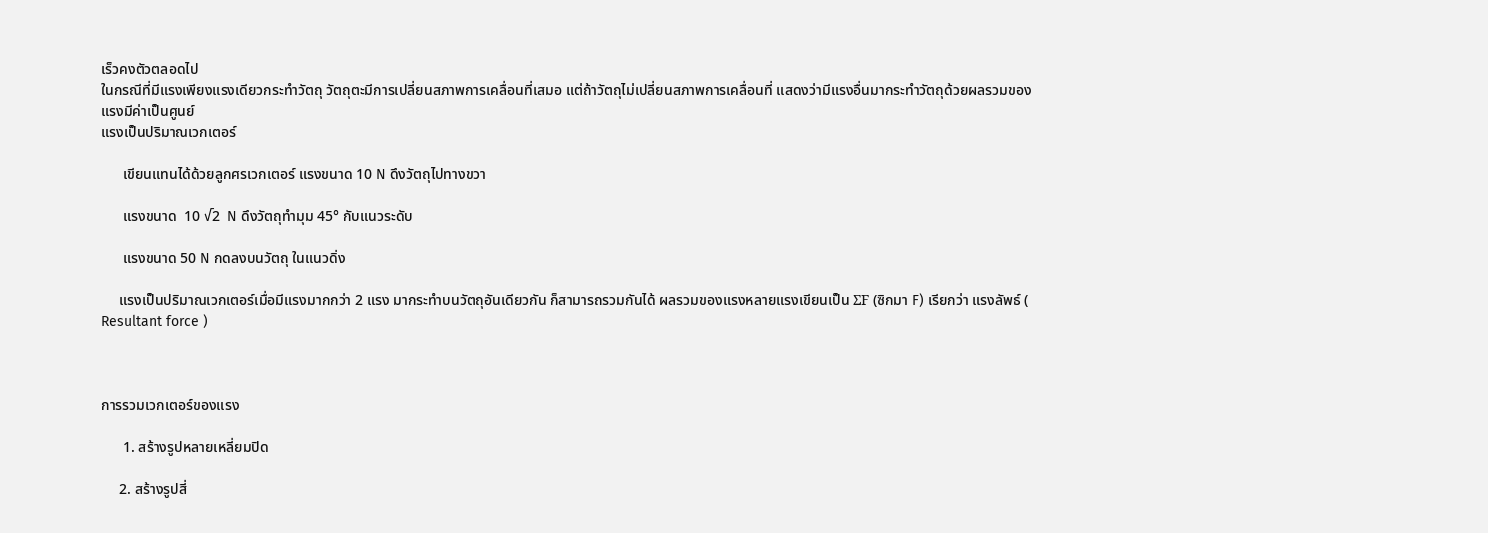เร็วคงตัวตลอดไป
ในกรณีที่มีแรงเพียงแรงเดียวกระทำวัตถุ วัตถุตะมีการเปลี่ยนสภาพการเคลื่อนที่เสมอ แต่ถ้าวัตถุไม่เปลี่ยนสภาพการเคลื่อนที่ แสดงว่ามีแรงอื่นมากระทำวัตถุด้วยผลรวมของแรงมีค่าเป็นศูนย์
แรงเป็นปริมาณเวกเตอร์

      เขียนแทนได้ด้วยลูกศรเวกเตอร์ แรงขนาด 10 N ดึงวัตถุไปทางขวา

      แรงขนาด  10 √2  N ดึงวัตถุทำมุม 45° กับแนวระดับ

      แรงขนาด 50 N กดลงบนวัตถุ ในแนวดิ่ง

     แรงเป็นปริมาณเวกเตอร์เมื่อมีแรงมากกว่า 2 แรง มากระทำบนวัตถุอันเดียวกัน ก็สามารถรวมกันได้ ผลรวมของแรงหลายแรงเขียนเป็น ΣF (ซิกมา F) เรียกว่า แรงลัพธ์ ( Resultant force )



การรวมเวกเตอร์ของแรง

      1. สร้างรูปหลายเหลี่ยมปิด

     2. สร้างรูปสี่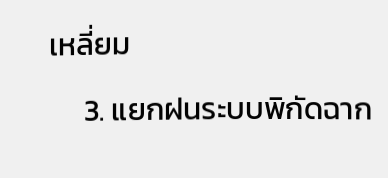เหลี่ยม

     3. แยกฝนระบบพิกัดฉาก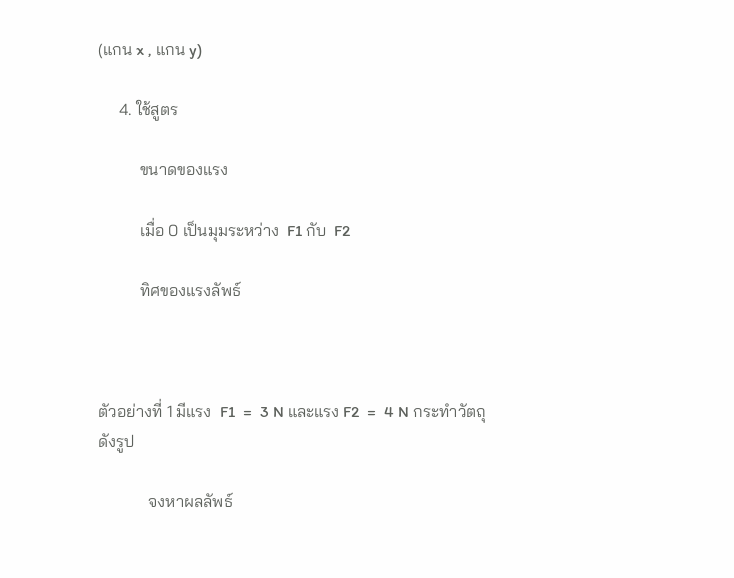(แกน x , แกน y)

     4. ใช้สูตร

          ขนาดของแรง

          เมื่อ 0 เป็นมุมระหว่าง  F1 กับ  F2

          ทิศของแรงลัพธ์



ตัวอย่างที่ 1 มีแรง  F1  =  3 N และแรง F2  =  4 N กระทำวัตถุดังรูป

            จงหาผลลัพธ์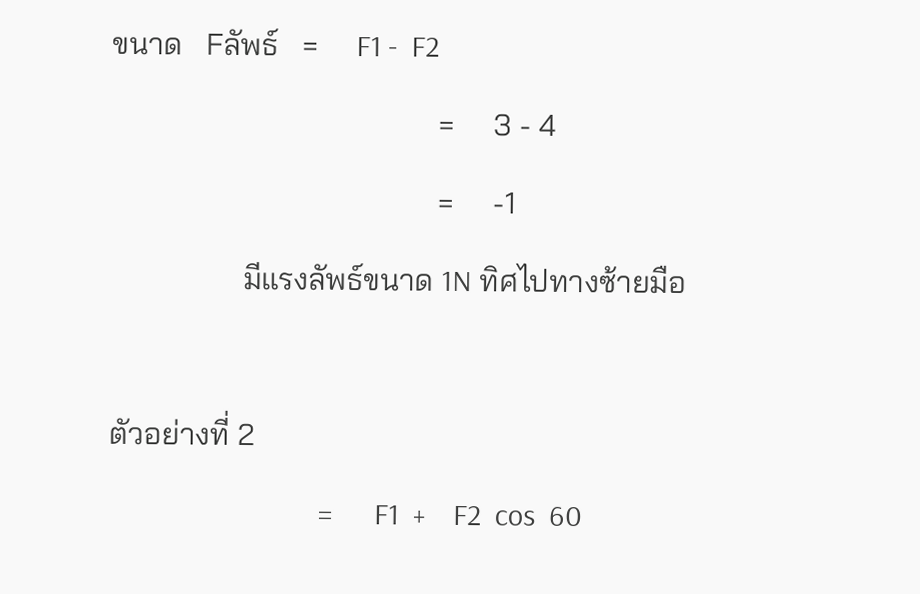ขนาด   Fลัพธ์   =     F1 -  F2

                                          =     3 - 4

                                          =     -1

                 มีแรงลัพธ์ขนาด 1N ทิศไปทางซ้ายมือ



ตัวอย่างที่ 2

                              =      F1  +    F2  cos  60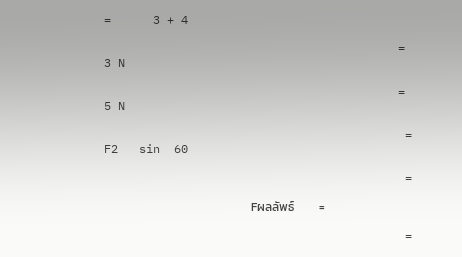=      3 + 4

                                          =     3 N

                                          =     5 N

                                           =      F2   sin  60

                                           =

                     Fผลลัพธ์         =

                                           =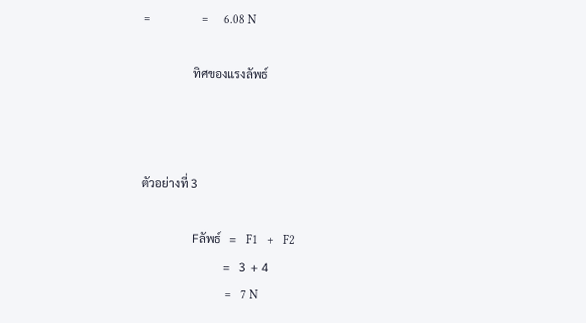=                 =     6.08 N

                 ทิศของแรงลัพธ์



ตัวอย่างที่ 3

                 Fลัพธ์   =   F1   +   F2
                            =   3  + 4
                            =   7 N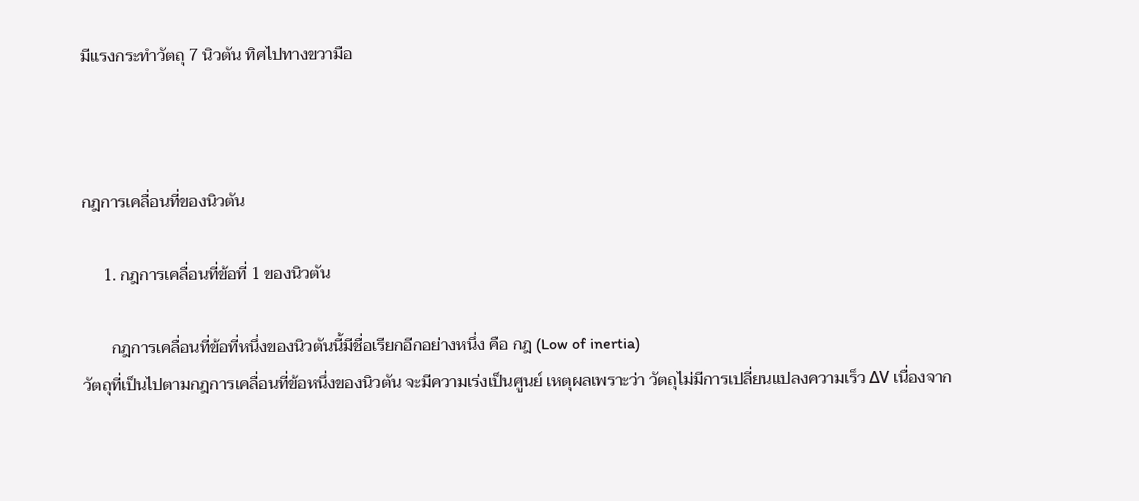มีแรงกระทำวัตถุ 7 นิวตัน ทิศไปทางขวามือ



กฎการเคลื่อนที่ของนิวตัน

     1. กฎการเคลื่อนที่ข้อที่ 1 ของนิวตัน

       กฎการเคลื่อนที่ข้อที่หนึ่งของนิวตันนี้มีชื่อเรียกอีกอย่างหนึ่ง คือ กฎ (Low of inertia)
วัตถุที่เป็นไปตามกฎการเคลื่อนที่ข้อหนึ่งของนิวตัน จะมีความเร่งเป็นศูนย์ เหตุผลเพราะว่า วัตถุไม่มีการเปลี่ยนแปลงความเร็ว ΔV เนื่องจาก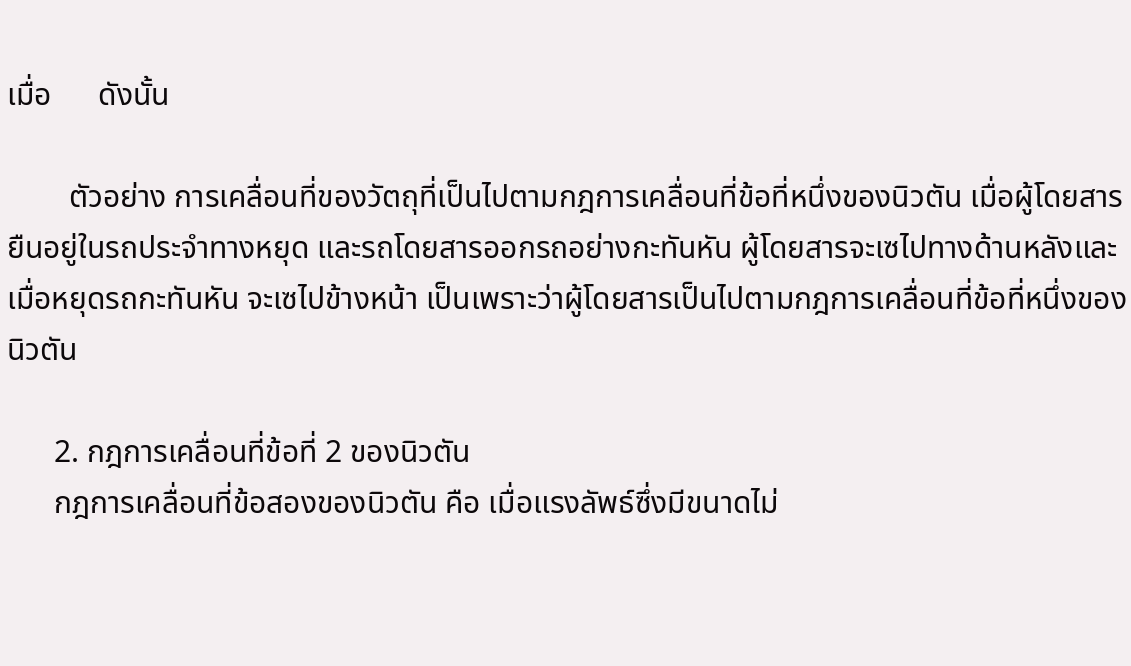เมื่อ      ดังนั้น

        ตัวอย่าง การเคลื่อนที่ของวัตถุที่เป็นไปตามกฎการเคลื่อนที่ข้อที่หนึ่งของนิวตัน เมื่อผู้โดยสารยืนอยู่ในรถประจำทางหยุด และรถโดยสารออกรถอย่างกะทันหัน ผู้โดยสารจะเซไปทางด้านหลังและเมื่อหยุดรถกะทันหัน จะเซไปข้างหน้า เป็นเพราะว่าผู้โดยสารเป็นไปตามกฎการเคลื่อนที่ข้อที่หนึ่งของนิวตัน

      2. กฎการเคลื่อนที่ข้อที่ 2 ของนิวตัน
      กฎการเคลื่อนที่ข้อสองของนิวตัน คือ เมื่อแรงลัพธ์ซึ่งมีขนาดไม่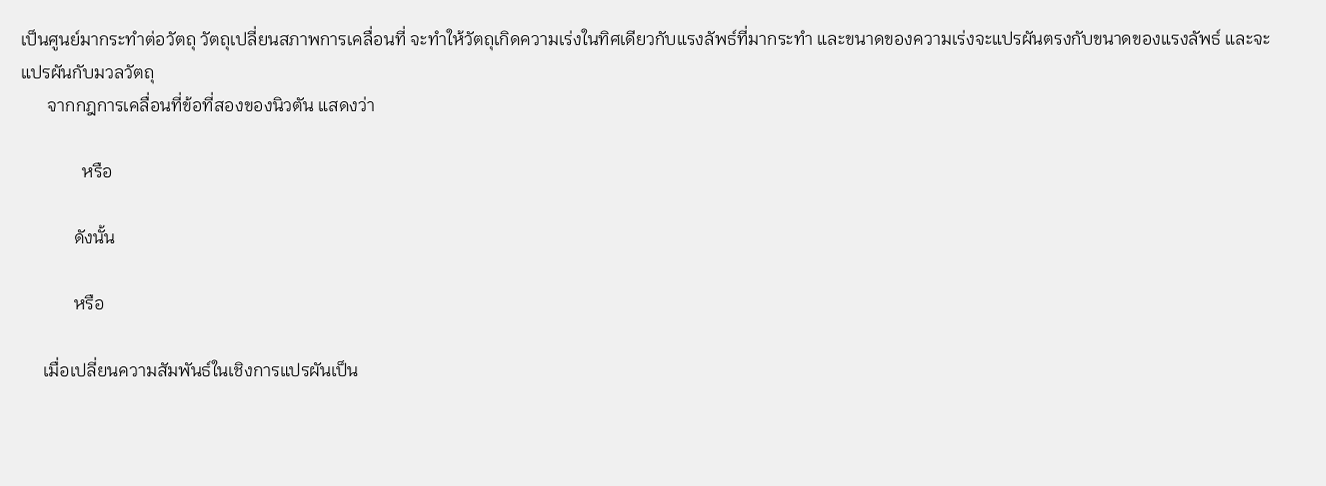เป็นศูนย์มากระทำต่อวัตถุ วัตถุเปลี่ยนสภาพการเคลื่อนที่ จะทำให้วัตถุเกิดความเร่งในทิศเดียวกับแรงลัพธ์ที่มากระทำ และขนาดของความเร่งจะแปรผันตรงกับขนาดของแรงลัพธ์ และจะแปรผันกับมวลวัตถุ
      จากกฎการเคลื่อนที่ข้อที่สองของนิวตัน แสดงว่า

              หรือ

            ดังนั้น

            หรือ

     เมื่อเปลี่ยนความสัมพันธ์ในเชิงการแปรผันเป็น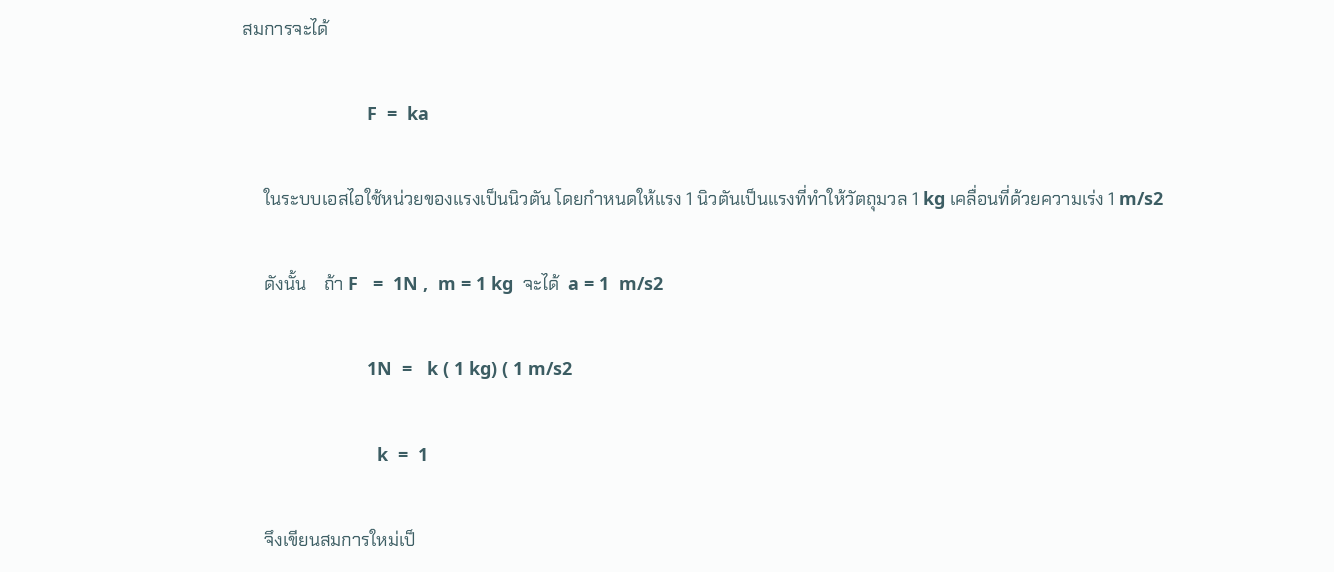สมการจะได้

                         F  =  ka

     ในระบบเอสไอใช้หน่วยของแรงเป็นนิวตัน โดยกำหนดให้แรง 1 นิวตันเป็นแรงที่ทำให้วัตถุมวล 1 kg เคลื่อนที่ด้วยความเร่ง 1 m/s2

     ดังนั้น    ถ้า F   =  1N ,  m = 1 kg  จะได้  a = 1  m/s2

                         1N  =   k ( 1 kg) ( 1 m/s2

                           k  =  1

     จึงเขียนสมการใหม่เป็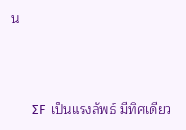น



       ΣF  เป็นแรงลัพธ์ มีทิศเดียว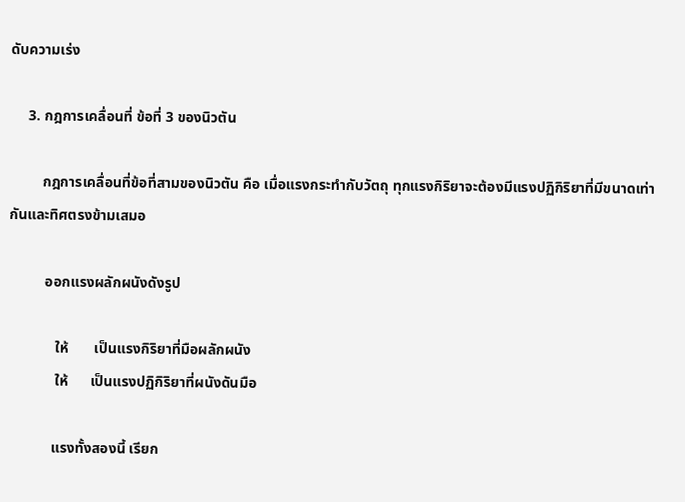ดับความเร่ง

     3. กฎการเคลื่อนที่ ข้อที่ 3 ของนิวตัน

         กฎการเคลื่อนที่ข้อที่สามของนิวตัน คือ เมื่อแรงกระทำกับวัตถุ ทุกแรงกิริยาจะต้องมีแรงปฏิกิริยาที่มีขนาดเท่ากันและทิศตรงข้ามเสมอ

          ออกแรงผลักผนังดังรูป

             ให้       เป็นแรงกิริยาที่มือผลักผนัง
             ให้      เป็นแรงปฏิกิริยาที่ผนังดันมือ

            แรงทั้งสองนี้ เรียก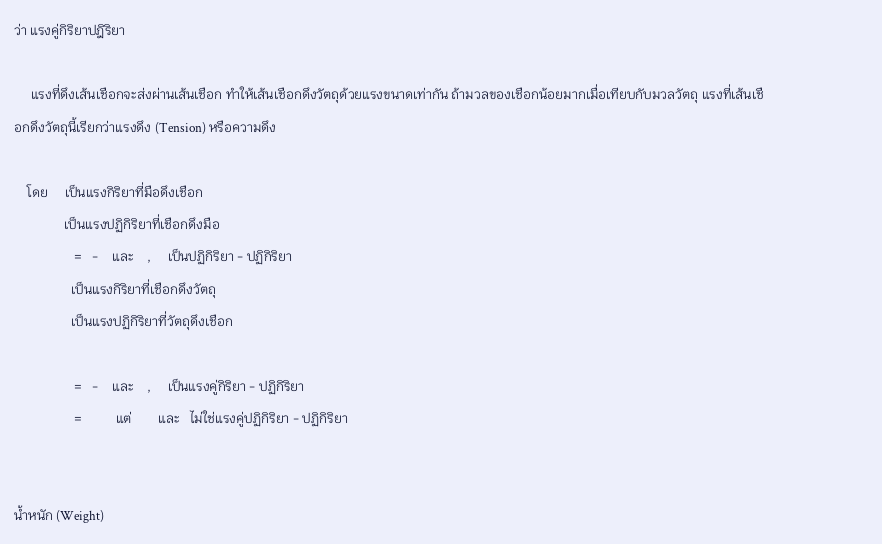ว่า แรงคู่กิริยาปฎิริยา

     แรงที่ดึงเส้นเชือกจะส่งผ่านเส้นเชือก ทำให้เส้นเชือกดึงวัตถุด้วยแรงขนาดเท่ากัน ถ้ามวลของเชือกน้อยมากเมื่อเทียบกับมวลวัตถุ แรงที่เส้นเชือกดึงวัตถุนี้เรียกว่าแรงดึง (Tension) หรือความดึง

    โดย     เป็นแรงกิริยาที่มือดึงเชือก
               เป็นแรงปฏิกิริยาที่เชือกดึงมือ
                  =   -    และ    ,     เป็นปฏิกิริยา - ปฏิกิริยา
                 เป็นแรงกิริยาที่เชือกดึงวัตถุ
                 เป็นแรงปฏิกิริยาที่วัตถุดึงเชือก

                  =   -    และ    ,     เป็นแรงคู่กิริยา - ปฏิกิริยา
                  =          แต่        และ   ไม่ใช่แรงคู่ปฏิกิริยา - ปฏิกิริยา


น้ำหนัก (Weight)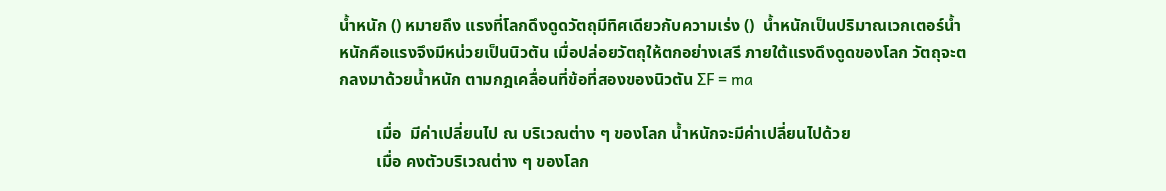น้ำหนัก () หมายถึง แรงที่โลกดึงดูดวัตถุมีทิศเดียวกับความเร่ง ()  น้ำหนักเป็นปริมาณเวกเตอร์น้ำหนักคือแรงจึงมีหน่วยเป็นนิวตัน เมื่อปล่อยวัตถุให้ตกอย่างเสรี ภายใต้แรงดึงดูดของโลก วัตถุจะตกลงมาด้วยน้ำหนัก ตามกฎเคลื่อนที่ข้อที่สองของนิวตัน ΣF = ma

         เมื่อ  มีค่าเปลี่ยนไป ณ บริเวณต่าง ๆ ของโลก น้ำหนักจะมีค่าเปลี่ยนไปด้วย
         เมื่อ คงตัวบริเวณต่าง ๆ ของโลก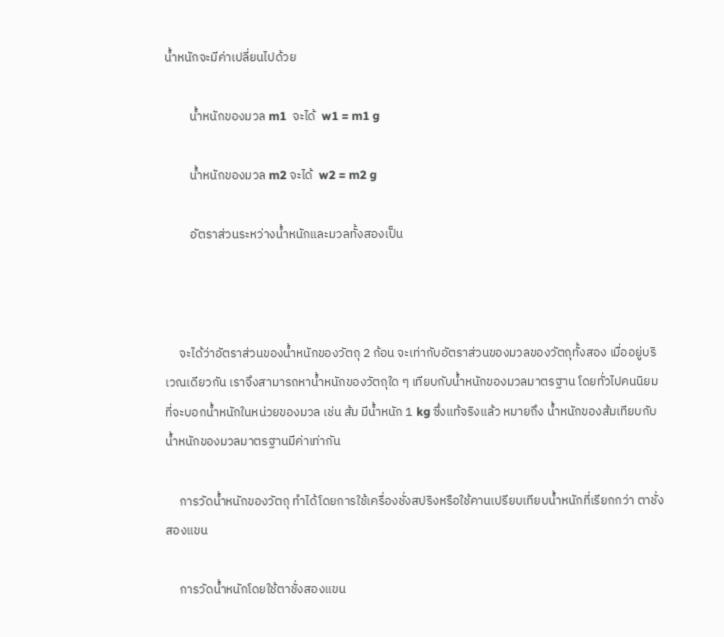น้ำหนักจะมีค่าเปลี่ยนไปด้วย

         น้ำหนักของมวล m1  จะได้  w1 = m1 g

         น้ำหนักของมวล m2 จะได้  w2 = m2 g

         อัตราส่วนระหว่างน้ำหนักและมวลทั้งสองเป็น



     จะได้ว่าอัตราส่วนของน้ำหนักของวัตถุ 2 ก้อน จะเท่ากับอัตราส่วนของมวลของวัตถุทั้งสอง เมื่ออยู่บริเวณเดียวกัน เราจึงสามารถหาน้ำหนักของวัตถุใด ๆ เทียบกับน้ำหนักของมวลมาตรฐาน โดยทั่วไปคนนิยมที่จะบอกน้ำหนักในหน่วยของมวล เช่น ส้ม มีน้ำหนัก 1 kg ซึ่งแท้จริงแล้ว หมายถึง น้ำหนักของส้มเทียบกับน้ำหนักของมวลมาตรฐานมีค่าเท่ากัน

     การวัดน้ำหนักของวัตถุ ทำได้โดยการใช้เครื่องชั่งสปริงหรือใช้คานเปรียบเทียบน้ำหนักที่เรียกกว่า ตาชั่งสองแขน

     การวัดน้ำหนักโดยใช้ตาชั่งสองแขน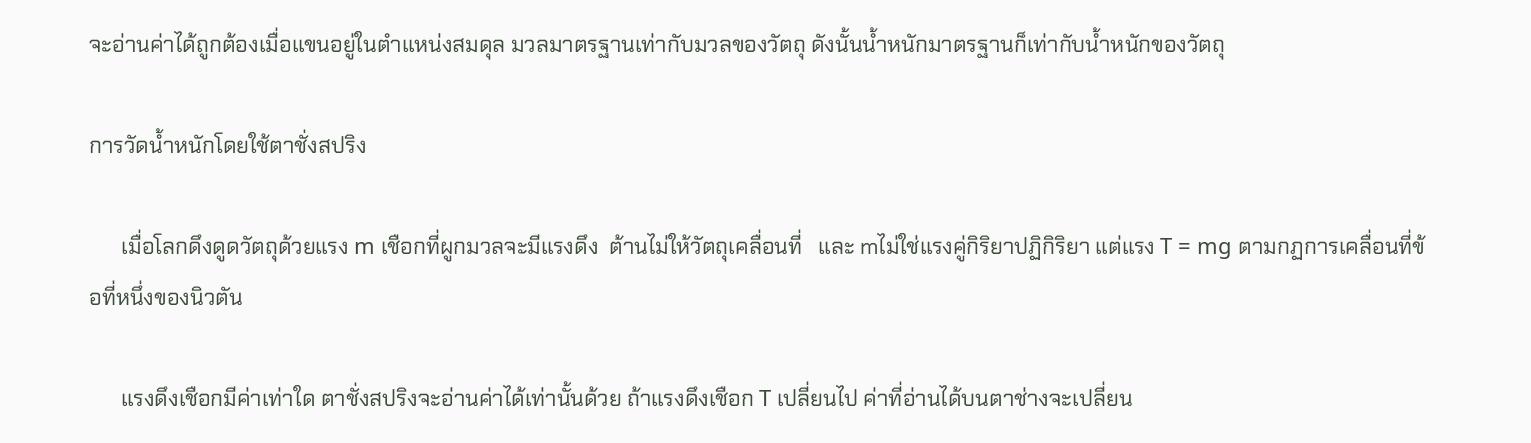จะอ่านค่าได้ถูกต้องเมื่อแขนอยู่ในตำแหน่งสมดุล มวลมาตรฐานเท่ากับมวลของวัตถุ ดังนั้นน้ำหนักมาตรฐานก็เท่ากับน้ำหนักของวัตถุ

การวัดน้ำหนักโดยใช้ตาชั่งสปริง

      เมื่อโลกดึงดูดวัตถุด้วยแรง m เชือกที่ผูกมวลจะมีแรงดึง  ต้านไม่ให้วัตถุเคลื่อนที่   และ mไม่ใช่แรงคู่กิริยาปฏิกิริยา แต่แรง T = mg ตามกฏการเคลื่อนที่ข้อที่หนึ่งของนิวตัน

      แรงดึงเชือกมีค่าเท่าใด ตาชั่งสปริงจะอ่านค่าได้เท่านั้นด้วย ถ้าแรงดึงเชือก T เปลี่ยนไป ค่าที่อ่านได้บนตาช่างจะเปลี่ยน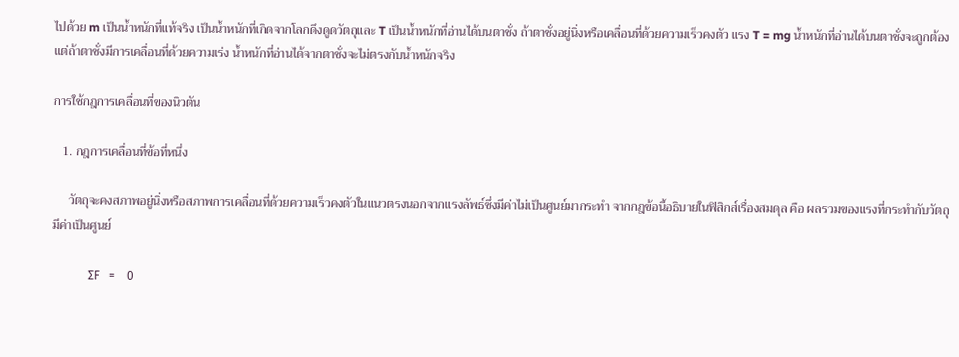ไปด้วย m เป็นน้ำหนักที่แท้จริง เป็นน้ำหนักที่เกิดจากโลกดึงดูดวัตถุและ T เป็นน้ำหนักที่อ่านได้บนตาชั่ง ถ้าตาชั่งอยู่นิ่งหรือเคลื่อนที่ด้วยความเร็วคงตัว แรง T = mg น้ำหนักที่อ่านได้บนตาชั่งจะถูกต้อง แต่ถ้าตาชั่งมีการเคลื่อนที่ด้วยความเร่ง น้ำหนักที่อ่านได้จากตาชั่งจะไม่ตรงกับน้ำหนักจริง

การใช้กฎการเคลื่อนที่ของนิวตัน

   1. กฎการเคลื่อนที่ข้อที่หนึ่ง

     วัตถุจะคงสภาพอยู่นิ่งหรือสภาพการเคลื่อนที่ด้วยความเร็วคงตัวในแนวตรงนอกจากแรงลัพธ์ซึ่งมีค่าไม่เป็นศูนย์มากระทำ จากกฎข้อนี้อธิบายในฟิสิกส์เรื่องสมดุล คือ ผลรวมของแรงที่กระทำกับวัตถุมีค่าเป็นศูนย์

            ΣF   =    0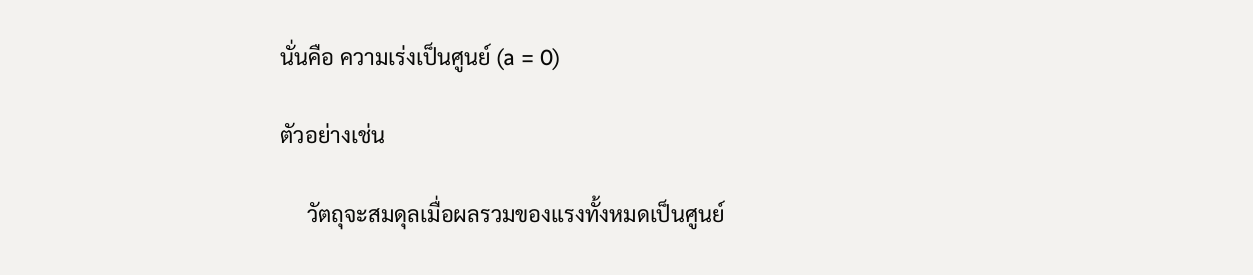นั่นคือ ความเร่งเป็นศูนย์ (a = 0)

ตัวอย่างเช่น

     วัตถุจะสมดุลเมื่อผลรวมของแรงทั้งหมดเป็นศูนย์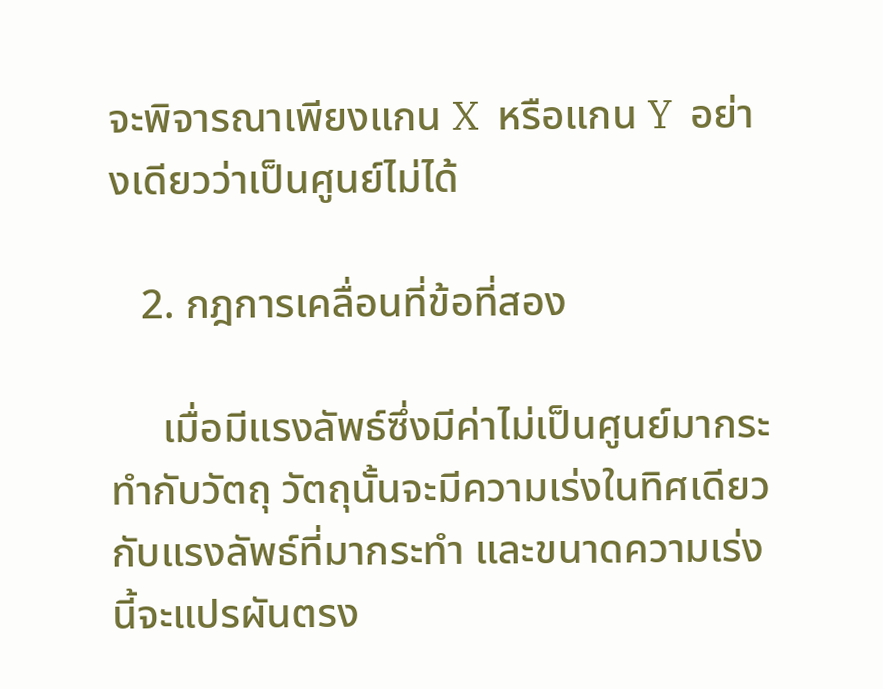จะพิจารณาเพียงแกน X  หรือแกน Y  อย่างเดียวว่าเป็นศูนย์ไม่ได้

   2. กฎการเคลื่อนที่ข้อที่สอง

     เมื่อมีแรงลัพธ์ซึ่งมีค่าไม่เป็นศูนย์มากระทำกับวัตถุ วัตถุนั้นจะมีความเร่งในทิศเดียวกับแรงลัพธ์ที่มากระทำ และขนาดความเร่งนี้จะแปรผันตรง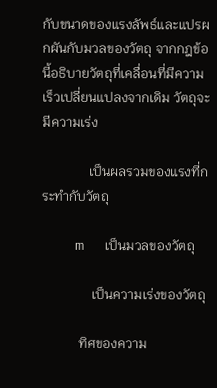กับขนาดของแรงลัพธ์และแปรผกผันกับมวลของวัตถุ จากกฎข้อนี้อธิบายวัตถุที่เคลื่อนที่มีความเร็วเปลี่ยนแปลงจากเดิม วัตถุจะมีความเร่ง

              เป็นผลรวมของแรงที่กระทำกับวัตถุ

           m       เป็นมวลของวัตถุ

               เป็นความเร่งของวัตถุ

           ทิศของความ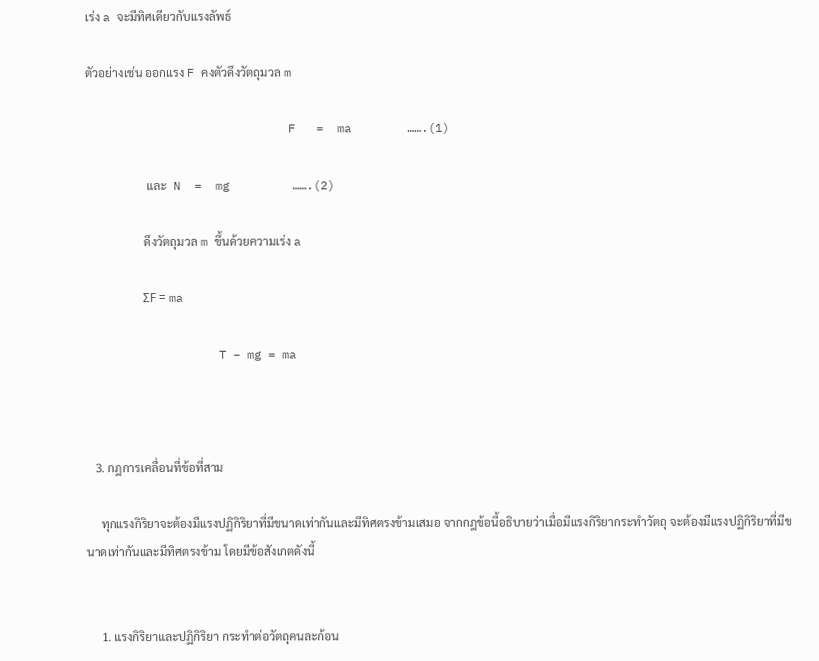เร่ง a จะมีทิศเดียวกับแรงลัพธ์

ตัวอย่างเช่น ออกแรง F คงตัวดึงวัตถุมวล m

                             F   =  ma        …….(1)

                     และ  N  =  mg         …….(2)

                    ดึงวัตถุมวล m ขึ้นด้วยความเร่ง a

                   ΣF = ma

                   T – mg = ma



   3. กฎการเคลื่อนที่ข้อที่สาม

     ทุกแรงกิริยาจะต้องมีแรงปฏิกิริยาที่มีขนาดเท่ากันและมีทิศตรงข้ามเสมอ จากกฎข้อนี้อธิบายว่าเมื่อมีแรงกิริยากระทำวัตถุ จะต้องมีแรงปฏิกิริยาที่มีขนาดเท่ากันและมีทิศตรงข้าม โดยมีข้อสังเกตดังนี้


     1. แรงกิริยาและปฏิกิริยา กระทำต่อวัตถุคนละก้อน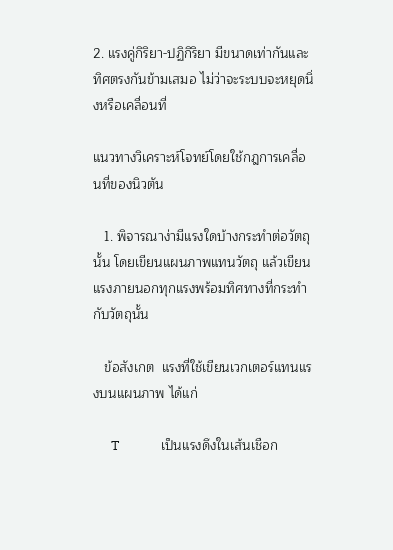2. แรงคู่กิริยา-ปฏิกิริยา มีขนาดเท่ากันและทิศตรงกันข้ามเสมอ ไม่ว่าจะระบบจะหยุดนิ่งหรือเคลื่อนที่

แนวทางวิเคราะห์โจทย์โดยใช้กฎการเคลื่อนที่ของนิวตัน

   1. พิจารณาง่ามีแรงใดบ้างกระทำต่อวัตถุนั้น โดยเขียนแผนภาพแทนวัตถุ แล้วเขียนแรงภายนอกทุกแรงพร้อมทิศทางที่กระทำกับวัตถุนั้น

   ข้อสังเกต  แรงที่ใช้เขียนเวกเตอร์แทนแรงบนแผนภาพ ได้แก่

      T              เป็นแรงดึงในเส้นเชือก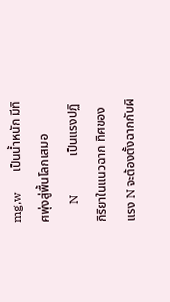mg,w       เป็นน้ำหนัก มีทิศพุ่งสู่พื้นโลกเสมอ
      N             เป็นแรงปฏิกิริยาในแนวฉาก ทิศของแรง N จะต้องตั้งฉากกับผิ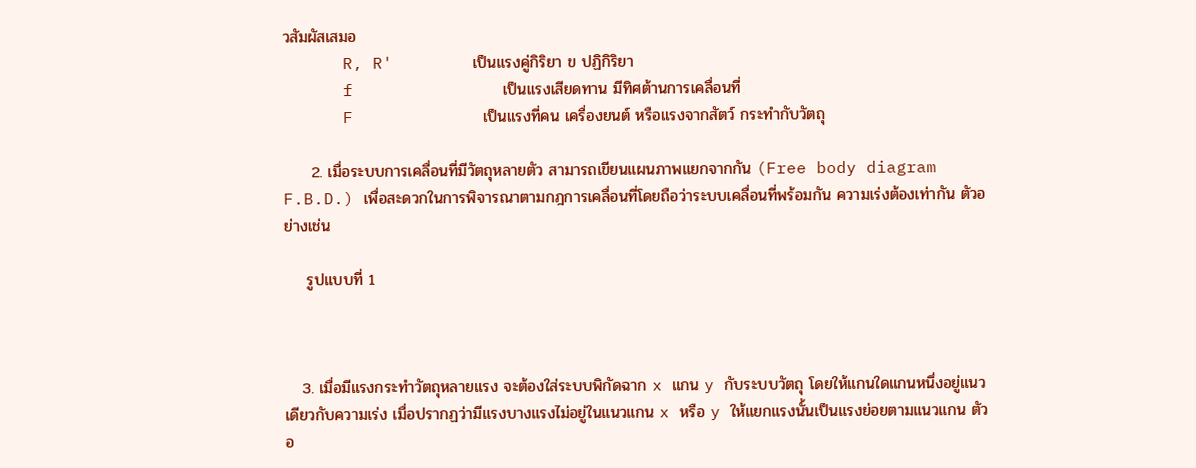วสัมผัสเสมอ
      R, R'        เป็นแรงคู่กิริยา ข ปฏิกิริยา
      f               เป็นแรงเสียดทาน มีทิศต้านการเคลื่อนที่
      F             เป็นแรงที่คน เครื่องยนต์ หรือแรงจากสัตว์ กระทำกับวัตถุ

     2. เมื่อระบบการเคลื่อนที่มีวัตถุหลายตัว สามารถเขียนแผนภาพแยกจากกัน (Free body diagram F.B.D.) เพื่อสะดวกในการพิจารณาตามกฎการเคลื่อนที่โดยถือว่าระบบเคลื่อนที่พร้อมกัน ความเร่งต้องเท่ากัน ตัวอย่างเช่น

    รูปแบบที่ 1



   3. เมื่อมีแรงกระทำวัตถุหลายแรง จะต้องใส่ระบบพิกัดฉาก x แกน y กับระบบวัตถุ โดยให้แกนใดแกนหนึ่งอยู่แนวเดียวกับความเร่ง เมื่อปรากฏว่ามีแรงบางแรงไม่อยู่ในแนวแกน x หรือ y ให้แยกแรงนั้นเป็นแรงย่อยตามแนวแกน ตัวอ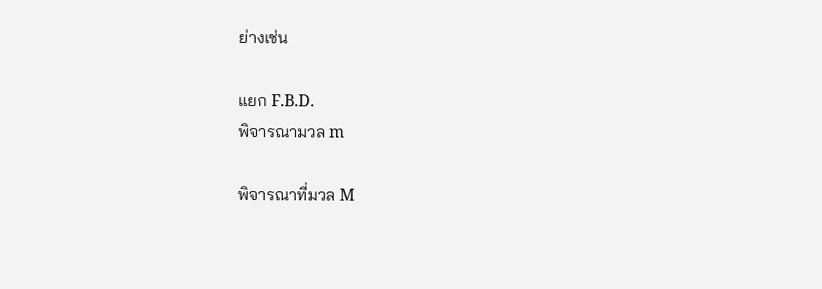ย่างเช่น

แยก F.B.D.
พิจารณามวล m

พิจารณาที่มวล M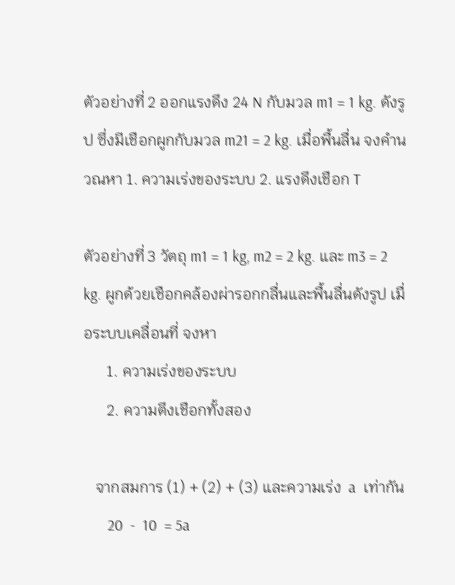ตัวอย่างที่ 2 ออกแรงดึง 24 N กับมวล m1 = 1 kg. ดังรูป ซึ่งมีเชือกผูกกับมวล m21 = 2 kg. เมื่อพื้นลื่น จงคำนวณหา 1. ความเร่งของระบบ 2. แรงดึงเชือก T

ตัวอย่างที่ 3 วัตถุ m1 = 1 kg, m2 = 2 kg. และ m3 = 2 kg. ผูกด้วยเชือกคล้องผ่ารอกกลื่นและพื้นลื่นดังรูป เมื่อระบบเคลื่อนที่ จงหา
      1. ความเร่งของระบบ
      2. ความตึงเชือกทั้งสอง

   จากสมการ (1) + (2) + (3) และความเร่ง  a  เท่ากัน
      20  -  10  = 5a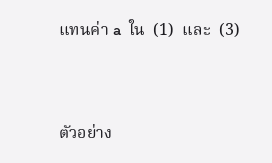แทนค่า a  ใน  (1)  และ  (3)



ตัวอย่าง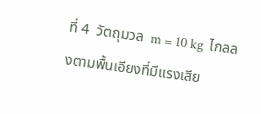ที่ 4  วัตถุมวล  m = 10 kg  ไกลลงตามพื้นเอียงที่มีแรงเสีย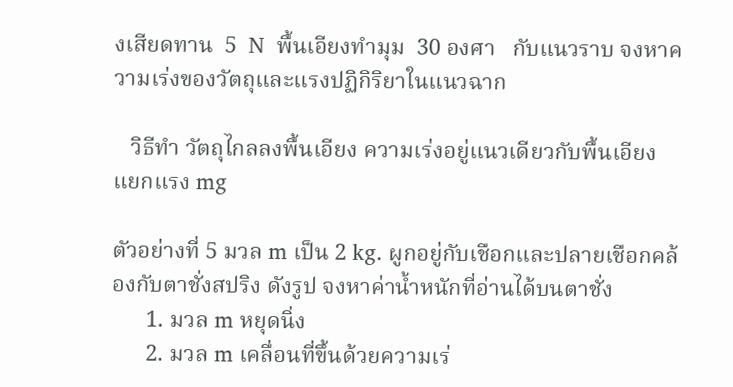งเสียดทาน  5  N  พื้นเอียงทำมุม  30 องศา   กับแนวราบ จงหาความเร่งของวัตถุและแรงปฏิกิริยาในแนวฉาก

   วิธีทำ วัตถุไกลลงพื้นเอียง ความเร่งอยู่แนวเดียวกับพื้นเอียง แยกแรง mg

ตัวอย่างที่ 5 มวล m เป็น 2 kg. ผูกอยู่กับเชือกและปลายเชือกคล้องกับตาชั่งสปริง ดังรูป จงหาค่าน้ำหนักที่อ่านได้บนตาชั่ง
      1. มวล m หยุดนิ่ง
      2. มวล m เคลื่อนที่ขึ้นด้วยความเร่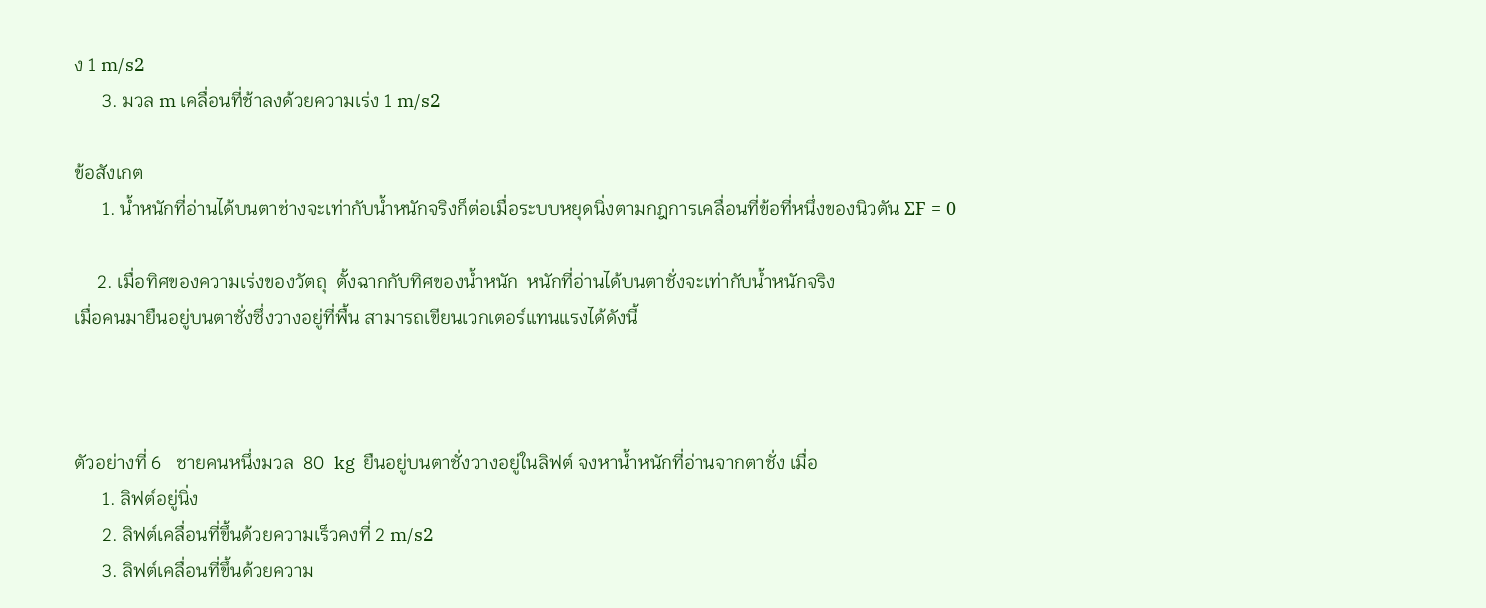ง 1 m/s2
      3. มวล m เคลื่อนที่ช้าลงด้วยความเร่ง 1 m/s2

ข้อสังเกต
      1. น้ำหนักที่อ่านได้บนตาช่างจะเท่ากับน้ำหนักจริงก็ต่อเมื่อระบบหยุดนิ่งตามกฎการเคลื่อนที่ข้อที่หนึ่งของนิวตัน ΣF = 0

     2. เมื่อทิศของความเร่งของวัตถุ  ตั้งฉากกับทิศของน้ำหนัก  หนักที่อ่านได้บนตาชั่งจะเท่ากับน้ำหนักจริง
เมื่อคนมายืนอยู่บนตาชั่งซึ่งวางอยู่ที่พื้น สามารถเขียนเวกเตอร์แทนแรงได้ดังนี้



ตัวอย่างที่ 6   ชายคนหนึ่งมวล  80  kg  ยืนอยู่บนตาชั่งวางอยู่ในลิฟต์ จงหาน้ำหนักที่อ่านจากตาชั่ง เมื่อ
      1. ลิฟต์อยู่นิ่ง
      2. ลิฟต์เคลื่อนที่ขึ้นด้วยความเร็วคงที่ 2 m/s2
      3. ลิฟต์เคลื่อนที่ขึ้นด้วยความ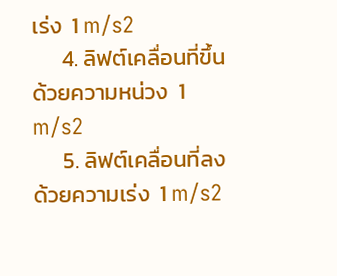เร่ง  1 m/s2
      4. ลิฟต์เคลื่อนที่ขึ้นด้วยความหน่วง  1 m/s2
      5. ลิฟต์เคลื่อนที่ลงด้วยความเร่ง  1 m/s2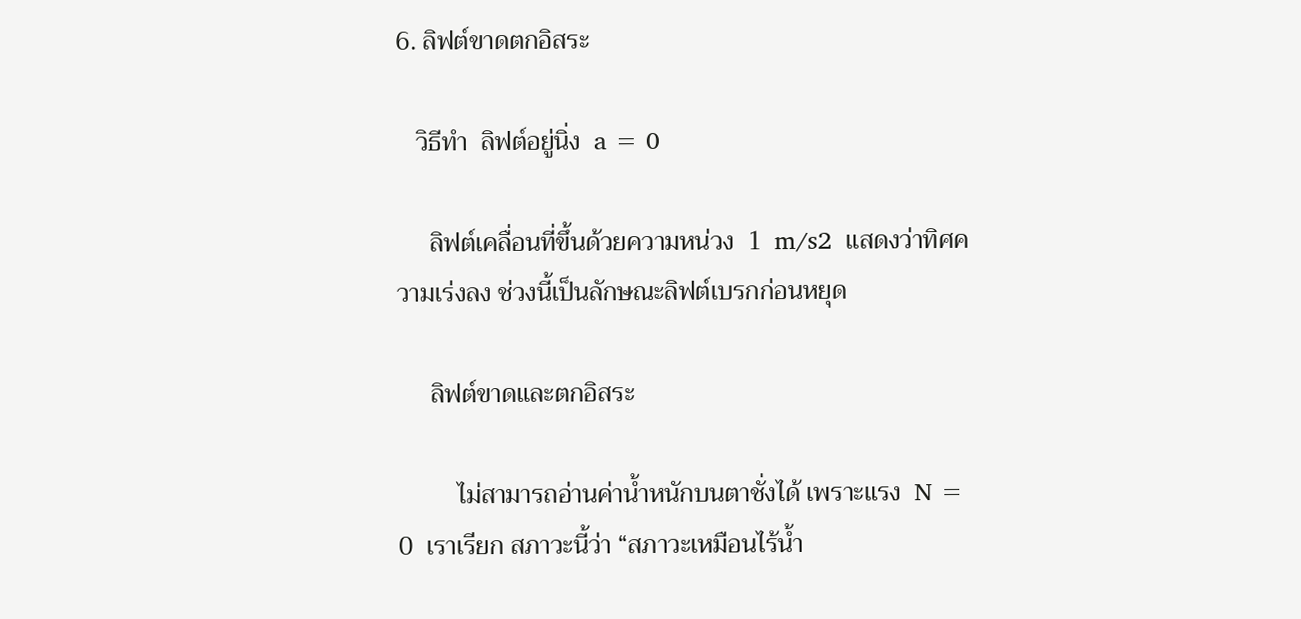6. ลิฟต์ขาดตกอิสระ

   วิธีทำ  ลิฟต์อยู่นิ่ง  a = 0

     ลิฟต์เคลื่อนที่ขึ้นด้วยความหน่วง  1  m/s2  แสดงว่าทิศความเร่งลง ช่วงนี้เป็นลักษณะลิฟต์เบรกก่อนหยุด

     ลิฟต์ขาดและตกอิสระ

         ไม่สามารถอ่านค่าน้ำหนักบนตาชั่งได้ เพราะแรง  N = 0  เราเรียก สภาวะนี้ว่า “สภาวะเหมือนไร้น้ำ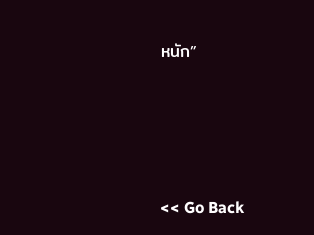หนัก”






<< Go Back